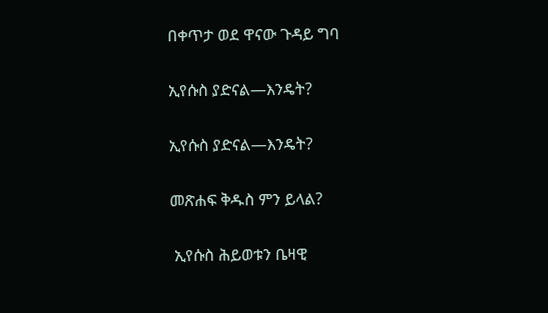በቀጥታ ወደ ዋናው ጉዳይ ግባ

ኢየሱስ ያድናል—እንዴት?

ኢየሱስ ያድናል—እንዴት?

መጽሐፍ ቅዱስ ምን ይላል?

 ኢየሱስ ሕይወቱን ቤዛዊ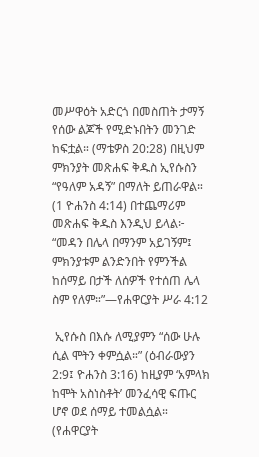መሥዋዕት አድርጎ በመስጠት ታማኝ የሰው ልጆች የሚድኑበትን መንገድ ከፍቷል። (ማቴዎስ 20:28) በዚህም ምክንያት መጽሐፍ ቅዱስ ኢየሱስን “የዓለም አዳኝ” በማለት ይጠራዋል። (1 ዮሐንስ 4:14) በተጨማሪም መጽሐፍ ቅዱስ እንዲህ ይላል፦ “መዳን በሌላ በማንም አይገኝም፤ ምክንያቱም ልንድንበት የምንችል ከሰማይ በታች ለሰዎች የተሰጠ ሌላ ስም የለም።”—የሐዋርያት ሥራ 4:12

 ኢየሱስ በእሱ ለሚያምን “ሰው ሁሉ ሲል ሞትን ቀምሷል።” (ዕብራውያን 2:9፤ ዮሐንስ 3:16) ከዚያም ‘አምላክ ከሞት አስነስቶት’ መንፈሳዊ ፍጡር ሆኖ ወደ ሰማይ ተመልሷል። (የሐዋርያት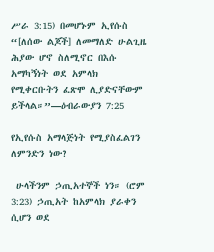ሥራ 3:15) በመሆኑም ኢየሱስ “[ለሰው ልጆች] ለመማለድ ሁልጊዜ ሕያው ሆኖ ስለሚኖር በእሱ አማካኝነት ወደ አምላክ የሚቀርቡትን ፈጽሞ ሊያድናቸውም ይችላል።”—ዕብራውያን 7:25

የኢየሱስ አማላጅነት የሚያስፈልገን ለምንድን ነው?

 ሁላችንም ኃጢአተኞች ነን። (ሮም 3:23) ኃጢአት ከአምላክ ያራቀን ሲሆን ወደ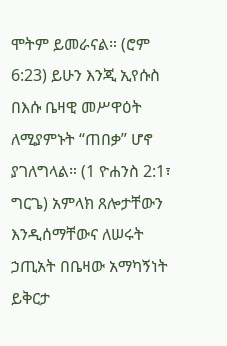ሞትም ይመራናል። (ሮም 6:23) ይሁን እንጂ ኢየሱስ በእሱ ቤዛዊ መሥዋዕት ለሚያምኑት “ጠበቃ” ሆኖ ያገለግላል። (1 ዮሐንስ 2:1፣ ግርጌ) አምላክ ጸሎታቸውን እንዲሰማቸውና ለሠሩት ኃጢአት በቤዛው አማካኝነት ይቅርታ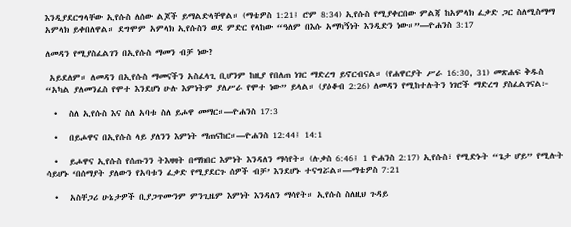እንዲያደርግላቸው ኢየሱስ ለሰው ልጆች ይማልድላቸዋል። (ማቴዎስ 1:21፤ ሮም 8:34) ኢየሱስ የሚያቀርበው ምልጃ ከአምላክ ፈቃድ ጋር ስለሚስማማ አምላክ ይቀበለዋል። ደግሞም አምላክ ኢየሱስን ወደ ምድር የላከው “ዓለም በእሱ አማካኝነት እንዲድን ነው።”—ዮሐንስ 3:17

ለመዳን የሚያስፈልገን በኢየሱስ ማመን ብቻ ነው?

 አይደለም። ለመዳን በኢየሱስ ማመናችን አስፈላጊ ቢሆንም ከዚያ የበለጠ ነገር ማድረግ ይኖርብናል። (የሐዋርያት ሥራ 16:30, 31) መጽሐፍ ቅዱስ “አካል ያለመንፈስ የሞተ እንደሆነ ሁሉ እምነትም ያለሥራ የሞተ ነው” ይላል። (ያዕቆብ 2:26) ለመዳን የሚከተሉትን ነገሮች ማድረግ ያስፈልገናል፦

  •   ስለ ኢየሱስ እና ስለ አባቱ ስለ ይሖዋ መማር።—ዮሐንስ 17:3

  •   በይሖዋና በኢየሱስ ላይ ያለንን እምነት ማጠናከር።—ዮሐንስ 12:44፤ 14:1

  •   ይሖዋና ኢየሱስ የሰጡንን ትእዛዛት በማክበር እምነት እንዳለን ማሳየት። (ሉቃስ 6:46፤ 1 ዮሐንስ 2:17) ኢየሱስ፣ የሚድኑት “ጌታ ሆይ” የሚሉት ሳይሆኑ ‘በሰማያት ያለውን የአባቱን ፈቃድ የሚያደርጉ ሰዎች ብቻ’ እንደሆኑ ተናግሯል።—ማቴዎስ 7:21

  •   አስቸጋሪ ሁኔታዎች ቢያጋጥሙንም ምንጊዜም እምነት እንዳለን ማሳየት። ኢየሱስ ስለዚህ ጉዳይ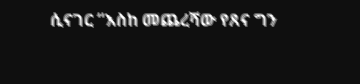ሲናገር “እስከ መጨረሻው የጸና ግን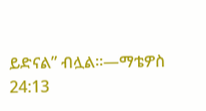ይድናል” ብሏል።—ማቴዎስ 24:13